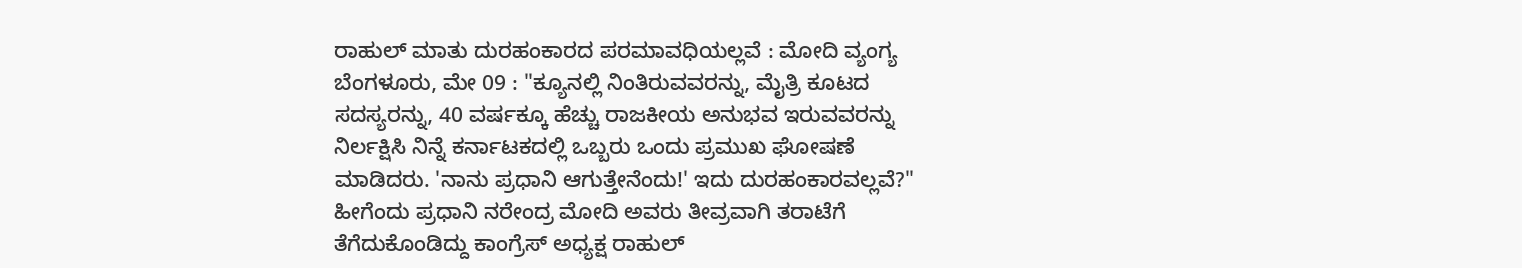ರಾಹುಲ್ ಮಾತು ದುರಹಂಕಾರದ ಪರಮಾವಧಿಯಲ್ಲವೆ : ಮೋದಿ ವ್ಯಂಗ್ಯ
ಬೆಂಗಳೂರು, ಮೇ 09 : "ಕ್ಯೂನಲ್ಲಿ ನಿಂತಿರುವವರನ್ನು, ಮೈತ್ರಿ ಕೂಟದ ಸದಸ್ಯರನ್ನು, 40 ವರ್ಷಕ್ಕೂ ಹೆಚ್ಚು ರಾಜಕೀಯ ಅನುಭವ ಇರುವವರನ್ನು ನಿರ್ಲಕ್ಷಿಸಿ ನಿನ್ನೆ ಕರ್ನಾಟಕದಲ್ಲಿ ಒಬ್ಬರು ಒಂದು ಪ್ರಮುಖ ಘೋಷಣೆ ಮಾಡಿದರು. 'ನಾನು ಪ್ರಧಾನಿ ಆಗುತ್ತೇನೆಂದು!' ಇದು ದುರಹಂಕಾರವಲ್ಲವೆ?"
ಹೀಗೆಂದು ಪ್ರಧಾನಿ ನರೇಂದ್ರ ಮೋದಿ ಅವರು ತೀವ್ರವಾಗಿ ತರಾಟೆಗೆ ತೆಗೆದುಕೊಂಡಿದ್ದು ಕಾಂಗ್ರೆಸ್ ಅಧ್ಯಕ್ಷ ರಾಹುಲ್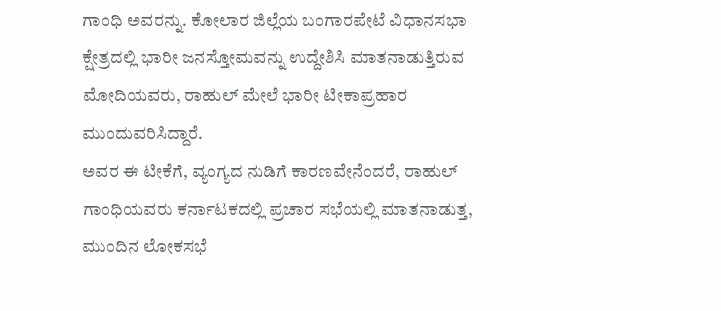ಗಾಂಧಿ ಅವರನ್ನು. ಕೋಲಾರ ಜಿಲ್ಲೆಯ ಬಂಗಾರಪೇಟೆ ವಿಧಾನಸಭಾ ಕ್ಷೇತ್ರದಲ್ಲಿ ಭಾರೀ ಜನಸ್ತೋಮವನ್ನು ಉದ್ದೇಶಿಸಿ ಮಾತನಾಡುತ್ತಿರುವ ಮೋದಿಯವರು, ರಾಹುಲ್ ಮೇಲೆ ಭಾರೀ ಟೀಕಾಪ್ರಹಾರ ಮುಂದುವರಿಸಿದ್ದಾರೆ.
ಅವರ ಈ ಟೀಕೆಗೆ, ವ್ಯಂಗ್ಯದ ನುಡಿಗೆ ಕಾರಣವೇನೆಂದರೆ, ರಾಹುಲ್ ಗಾಂಧಿಯವರು ಕರ್ನಾಟಕದಲ್ಲಿ ಪ್ರಚಾರ ಸಭೆಯಲ್ಲಿ ಮಾತನಾಡುತ್ತ, ಮುಂದಿನ ಲೋಕಸಭೆ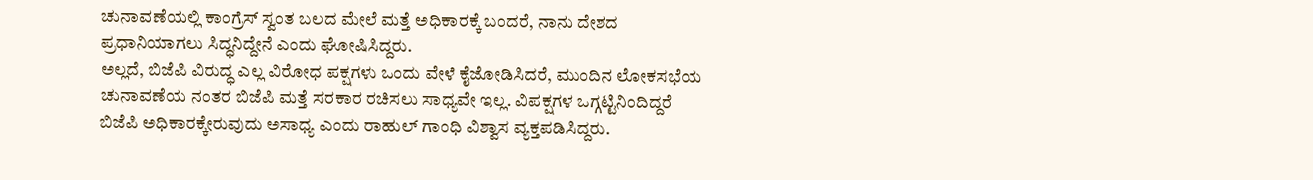ಚುನಾವಣೆಯಲ್ಲಿ ಕಾಂಗ್ರೆಸ್ ಸ್ವಂತ ಬಲದ ಮೇಲೆ ಮತ್ತೆ ಅಧಿಕಾರಕ್ಕೆ ಬಂದರೆ, ನಾನು ದೇಶದ ಪ್ರಧಾನಿಯಾಗಲು ಸಿದ್ಧನಿದ್ದೇನೆ ಎಂದು ಘೋಷಿಸಿದ್ದರು.
ಅಲ್ಲದೆ, ಬಿಜೆಪಿ ವಿರುದ್ಧ ಎಲ್ಲ ವಿರೋಧ ಪಕ್ಷಗಳು ಒಂದು ವೇಳೆ ಕೈಜೋಡಿಸಿದರೆ, ಮುಂದಿನ ಲೋಕಸಭೆಯ ಚುನಾವಣೆಯ ನಂತರ ಬಿಜೆಪಿ ಮತ್ತೆ ಸರಕಾರ ರಚಿಸಲು ಸಾಧ್ಯವೇ ಇಲ್ಲ. ವಿಪಕ್ಷಗಳ ಒಗ್ಗಟ್ಟಿನಿಂದಿದ್ದರೆ ಬಿಜೆಪಿ ಅಧಿಕಾರಕ್ಕೇರುವುದು ಅಸಾಧ್ಯ ಎಂದು ರಾಹುಲ್ ಗಾಂಧಿ ವಿಶ್ವಾಸ ವ್ಯಕ್ತಪಡಿಸಿದ್ದರು.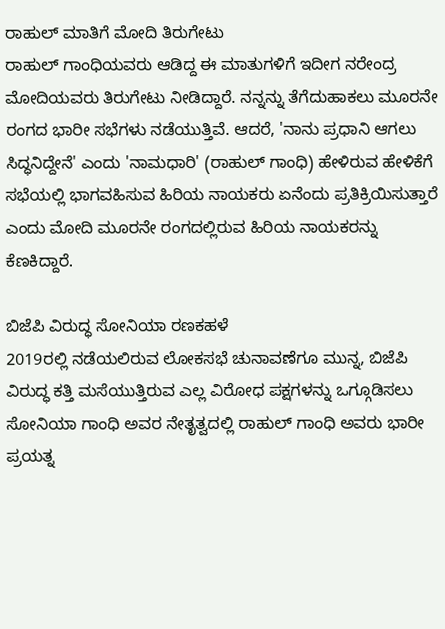ರಾಹುಲ್ ಮಾತಿಗೆ ಮೋದಿ ತಿರುಗೇಟು
ರಾಹುಲ್ ಗಾಂಧಿಯವರು ಆಡಿದ್ದ ಈ ಮಾತುಗಳಿಗೆ ಇದೀಗ ನರೇಂದ್ರ ಮೋದಿಯವರು ತಿರುಗೇಟು ನೀಡಿದ್ದಾರೆ. ನನ್ನನ್ನು ತೆಗೆದುಹಾಕಲು ಮೂರನೇ ರಂಗದ ಭಾರೀ ಸಭೆಗಳು ನಡೆಯುತ್ತಿವೆ. ಆದರೆ, 'ನಾನು ಪ್ರಧಾನಿ ಆಗಲು ಸಿದ್ಧನಿದ್ದೇನೆ' ಎಂದು 'ನಾಮಧಾರಿ' (ರಾಹುಲ್ ಗಾಂಧಿ) ಹೇಳಿರುವ ಹೇಳಿಕೆಗೆ ಸಭೆಯಲ್ಲಿ ಭಾಗವಹಿಸುವ ಹಿರಿಯ ನಾಯಕರು ಏನೆಂದು ಪ್ರತಿಕ್ರಿಯಿಸುತ್ತಾರೆ ಎಂದು ಮೋದಿ ಮೂರನೇ ರಂಗದಲ್ಲಿರುವ ಹಿರಿಯ ನಾಯಕರನ್ನು ಕೆಣಕಿದ್ದಾರೆ.

ಬಿಜೆಪಿ ವಿರುದ್ಧ ಸೋನಿಯಾ ರಣಕಹಳೆ
2019ರಲ್ಲಿ ನಡೆಯಲಿರುವ ಲೋಕಸಭೆ ಚುನಾವಣೆಗೂ ಮುನ್ನ, ಬಿಜೆಪಿ ವಿರುದ್ಧ ಕತ್ತಿ ಮಸೆಯುತ್ತಿರುವ ಎಲ್ಲ ವಿರೋಧ ಪಕ್ಷಗಳನ್ನು ಒಗ್ಗೂಡಿಸಲು ಸೋನಿಯಾ ಗಾಂಧಿ ಅವರ ನೇತೃತ್ವದಲ್ಲಿ ರಾಹುಲ್ ಗಾಂಧಿ ಅವರು ಭಾರೀ ಪ್ರಯತ್ನ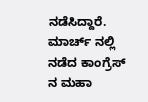ನಡೆಸಿದ್ದಾರೆ. ಮಾರ್ಚ್ ನಲ್ಲಿ ನಡೆದ ಕಾಂಗ್ರೆಸ್ ನ ಮಹಾ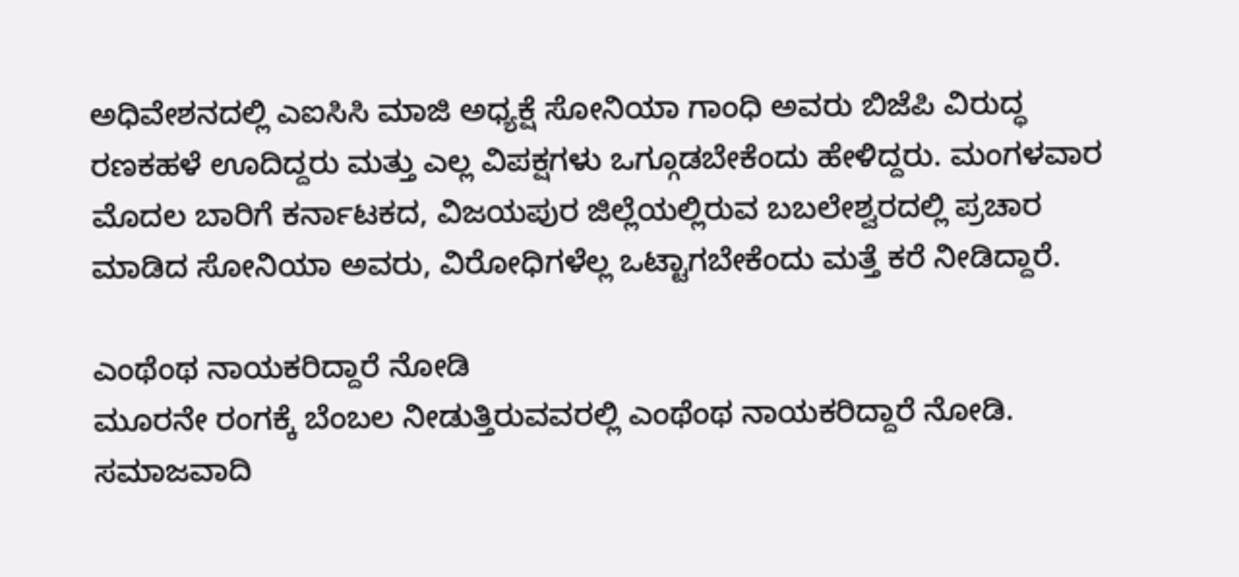ಅಧಿವೇಶನದಲ್ಲಿ ಎಐಸಿಸಿ ಮಾಜಿ ಅಧ್ಯಕ್ಷೆ ಸೋನಿಯಾ ಗಾಂಧಿ ಅವರು ಬಿಜೆಪಿ ವಿರುದ್ಧ ರಣಕಹಳೆ ಊದಿದ್ದರು ಮತ್ತು ಎಲ್ಲ ವಿಪಕ್ಷಗಳು ಒಗ್ಗೂಡಬೇಕೆಂದು ಹೇಳಿದ್ದರು. ಮಂಗಳವಾರ ಮೊದಲ ಬಾರಿಗೆ ಕರ್ನಾಟಕದ, ವಿಜಯಪುರ ಜಿಲ್ಲೆಯಲ್ಲಿರುವ ಬಬಲೇಶ್ವರದಲ್ಲಿ ಪ್ರಚಾರ ಮಾಡಿದ ಸೋನಿಯಾ ಅವರು, ವಿರೋಧಿಗಳೆಲ್ಲ ಒಟ್ಟಾಗಬೇಕೆಂದು ಮತ್ತೆ ಕರೆ ನೀಡಿದ್ದಾರೆ.

ಎಂಥೆಂಥ ನಾಯಕರಿದ್ದಾರೆ ನೋಡಿ
ಮೂರನೇ ರಂಗಕ್ಕೆ ಬೆಂಬಲ ನೀಡುತ್ತಿರುವವರಲ್ಲಿ ಎಂಥೆಂಥ ನಾಯಕರಿದ್ದಾರೆ ನೋಡಿ. ಸಮಾಜವಾದಿ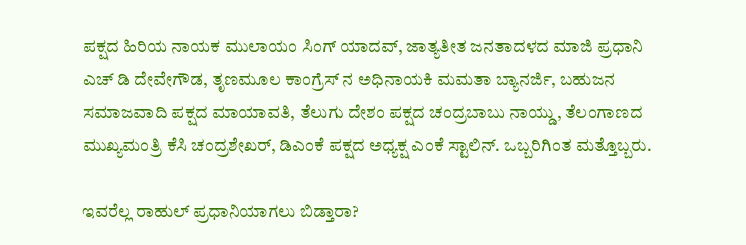ಪಕ್ಷದ ಹಿರಿಯ ನಾಯಕ ಮುಲಾಯಂ ಸಿಂಗ್ ಯಾದವ್, ಜಾತ್ಯತೀತ ಜನತಾದಳದ ಮಾಜಿ ಪ್ರಧಾನಿ ಎಚ್ ಡಿ ದೇವೇಗೌಡ, ತೃಣಮೂಲ ಕಾಂಗ್ರೆಸ್ ನ ಅಧಿನಾಯಕಿ ಮಮತಾ ಬ್ಯಾನರ್ಜಿ, ಬಹುಜನ ಸಮಾಜವಾದಿ ಪಕ್ಷದ ಮಾಯಾವತಿ, ತೆಲುಗು ದೇಶಂ ಪಕ್ಷದ ಚಂದ್ರಬಾಬು ನಾಯ್ಡು, ತೆಲಂಗಾಣದ ಮುಖ್ಯಮಂತ್ರಿ ಕೆಸಿ ಚಂದ್ರಶೇಖರ್, ಡಿಎಂಕೆ ಪಕ್ಷದ ಅಧ್ಯಕ್ಷ ಎಂಕೆ ಸ್ಟಾಲಿನ್. ಒಬ್ಬರಿಗಿಂತ ಮತ್ತೊಬ್ಬರು.

ಇವರೆಲ್ಲ ರಾಹುಲ್ ಪ್ರಧಾನಿಯಾಗಲು ಬಿಡ್ತಾರಾ?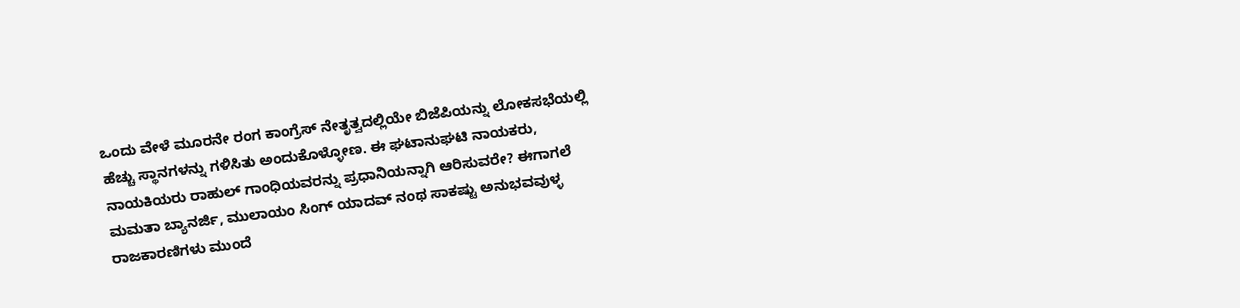ಒಂದು ವೇಳೆ ಮೂರನೇ ರಂಗ ಕಾಂಗ್ರೆಸ್ ನೇತೃತ್ವದಲ್ಲಿಯೇ ಬಿಜೆಪಿಯನ್ನು ಲೋಕಸಭೆಯಲ್ಲಿ ಹೆಚ್ಚು ಸ್ಥಾನಗಳನ್ನು ಗಳಿಸಿತು ಅಂದುಕೊಳ್ಳೋಣ. ಈ ಘಟಾನುಘಟಿ ನಾಯಕರು, ನಾಯಕಿಯರು ರಾಹುಲ್ ಗಾಂಧಿಯವರನ್ನು ಪ್ರಧಾನಿಯನ್ನಾಗಿ ಆರಿಸುವರೇ? ಈಗಾಗಲೆ ಮಮತಾ ಬ್ಯಾನರ್ಜಿ, ಮುಲಾಯಂ ಸಿಂಗ್ ಯಾದವ್ ನಂಥ ಸಾಕಷ್ಟು ಅನುಭವವುಳ್ಳ ರಾಜಕಾರಣಿಗಳು ಮುಂದೆ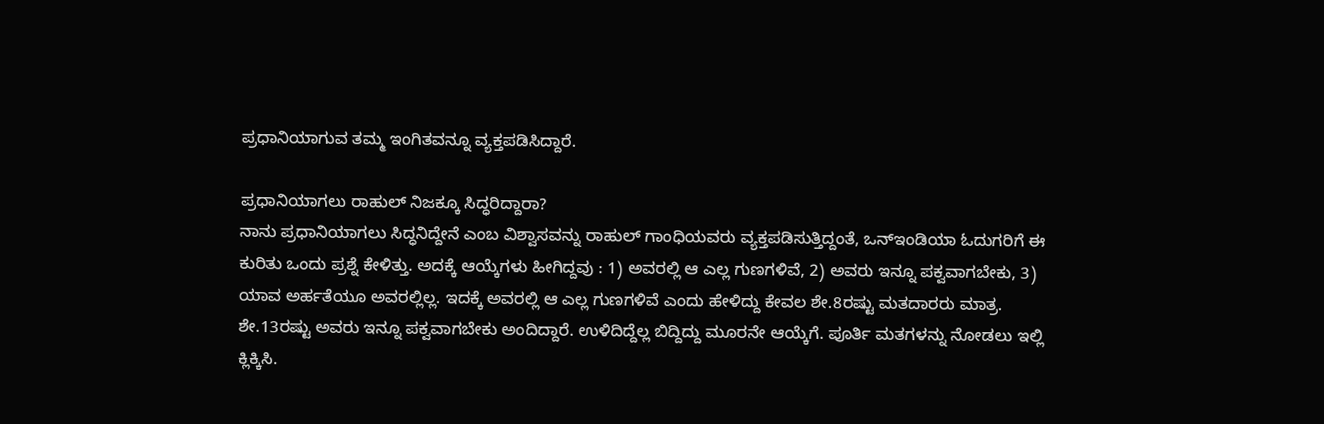ಪ್ರಧಾನಿಯಾಗುವ ತಮ್ಮ ಇಂಗಿತವನ್ನೂ ವ್ಯಕ್ತಪಡಿಸಿದ್ದಾರೆ.

ಪ್ರಧಾನಿಯಾಗಲು ರಾಹುಲ್ ನಿಜಕ್ಕೂ ಸಿದ್ಧರಿದ್ದಾರಾ?
ನಾನು ಪ್ರಧಾನಿಯಾಗಲು ಸಿದ್ಧನಿದ್ದೇನೆ ಎಂಬ ವಿಶ್ವಾಸವನ್ನು ರಾಹುಲ್ ಗಾಂಧಿಯವರು ವ್ಯಕ್ತಪಡಿಸುತ್ತಿದ್ದಂತೆ, ಒನ್ಇಂಡಿಯಾ ಓದುಗರಿಗೆ ಈ ಕುರಿತು ಒಂದು ಪ್ರಶ್ನೆ ಕೇಳಿತ್ತು. ಅದಕ್ಕೆ ಆಯ್ಕೆಗಳು ಹೀಗಿದ್ದವು : 1) ಅವರಲ್ಲಿ ಆ ಎಲ್ಲ ಗುಣಗಳಿವೆ, 2) ಅವರು ಇನ್ನೂ ಪಕ್ವವಾಗಬೇಕು, 3) ಯಾವ ಅರ್ಹತೆಯೂ ಅವರಲ್ಲಿಲ್ಲ. ಇದಕ್ಕೆ ಅವರಲ್ಲಿ ಆ ಎಲ್ಲ ಗುಣಗಳಿವೆ ಎಂದು ಹೇಳಿದ್ದು ಕೇವಲ ಶೇ.8ರಷ್ಟು ಮತದಾರರು ಮಾತ್ರ. ಶೇ.13ರಷ್ಟು ಅವರು ಇನ್ನೂ ಪಕ್ವವಾಗಬೇಕು ಅಂದಿದ್ದಾರೆ. ಉಳಿದಿದ್ದೆಲ್ಲ ಬಿದ್ದಿದ್ದು ಮೂರನೇ ಆಯ್ಕೆಗೆ. ಪೂರ್ತಿ ಮತಗಳನ್ನು ನೋಡಲು ಇಲ್ಲಿ ಕ್ಲಿಕ್ಕಿಸಿ.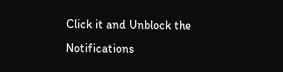Click it and Unblock the Notifications